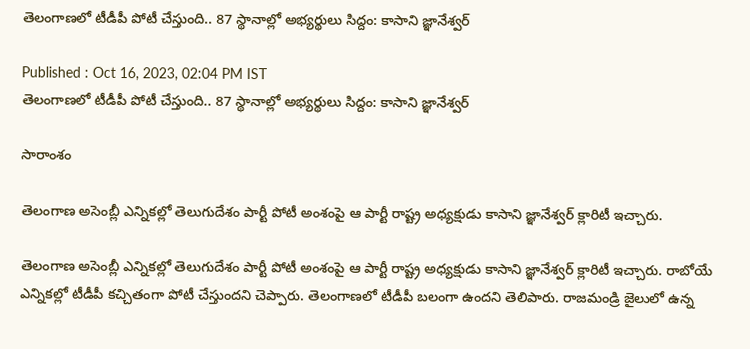తెలంగాణలో టీడీపీ పోటీ చేస్తుంది.. 87 స్థానాల్లో అభ్యర్థులు సిద్దం: కాసాని జ్ఞానేశ్వర్

Published : Oct 16, 2023, 02:04 PM IST
తెలంగాణలో టీడీపీ పోటీ చేస్తుంది.. 87 స్థానాల్లో అభ్యర్థులు సిద్దం: కాసాని జ్ఞానేశ్వర్

సారాంశం

తెలంగాణ అసెంబ్లీ ఎన్నికల్లో తెలుగుదేశం పార్టీ పోటీ అంశంపై ఆ పార్టీ రాష్ట్ర అధ్యక్షుడు కాసాని జ్ఞానేశ్వర్ క్లారిటీ ఇచ్చారు.

తెలంగాణ అసెంబ్లీ ఎన్నికల్లో తెలుగుదేశం పార్టీ పోటీ అంశంపై ఆ పార్టీ రాష్ట్ర అధ్యక్షుడు కాసాని జ్ఞానేశ్వర్ క్లారిటీ ఇచ్చారు. రాబోయే ఎన్నికల్లో టీడీపీ కచ్చితంగా పోటీ చేస్తుందని చెప్పారు. తెలంగాణలో టీడీపీ బలంగా ఉందని తెలిపారు. రాజమండ్రి జైలులో ఉన్న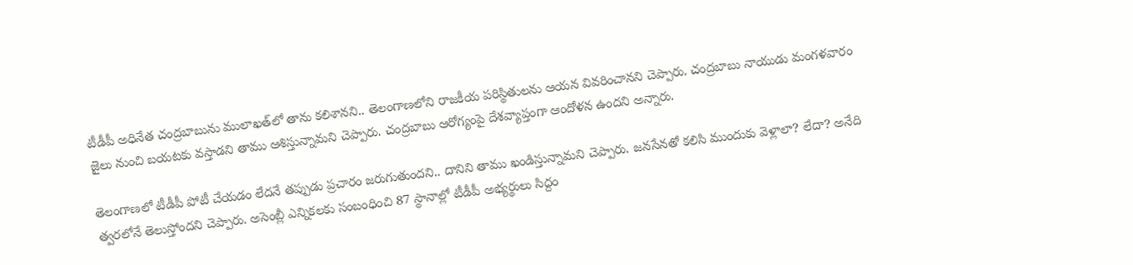టీడీపీ అధినేత చంద్రబాబును ములాఖత్‌లో తాను కలిశానని.. తెలంగాణలోని రాజకీయ పరిస్థితులను ఆయన వివరించానని చెప్పారు. చంద్రబాబు నాయుడు మంగళవారం జైలు నుంచి బయటకు వస్తాడని తాము ఆశిస్తున్నామని చెప్పారు. చంద్రబాబు ఆరోగ్యంపై దేశవ్యాప్తంగా ఆందోళన ఉందని అన్నారు.

తెలంగాణలో టీడీపీ పోటీ చేయడం లేదనే తప్పుడు ప్రచారం జరుగుతుందని.. దానిని తాము ఖండిస్తున్నామని చెప్పారు. జనసేనతో కలిసి ముందుకు వెళ్లాలా? లేదా? అనేది త్వరలోనే తెలుస్తోందని చెప్పారు. అసెంబ్లీ ఎన్నికలకు సంబంధించి 87 స్థానాల్లో టీడీపీ అభ్యర్థులు సిద్దం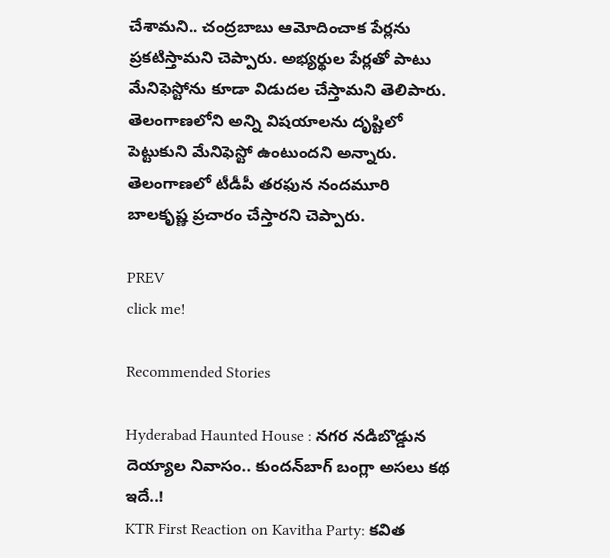చేశామని.. చంద్రబాబు ఆమోదించాక పేర్లను ప్రకటిస్తామని చెప్పారు. అభ్యర్థుల పేర్లతో పాటు మేనిఫెస్టోను కూడా విడుదల చేస్తామని తెలిపారు. తెలంగాణలోని అన్ని విషయాలను దృష్టిలో పెట్టుకుని మేనిఫెస్టో ఉంటుందని అన్నారు. తెలంగాణలో టీడీపీ తరఫున నందమూరి బాలకృష్ణ ప్రచారం చేస్తారని చెప్పారు.

PREV
click me!

Recommended Stories

Hyderabad Haunted House : నగర నడిబొడ్డున దెయ్యాల నివాసం.. కుందన్‌బాగ్‌ బంగ్లా అసలు కథ ఇదే..!
KTR First Reaction on Kavitha Party: కవిత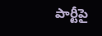పార్టీపై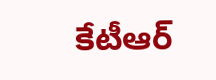కేటీఆర్‌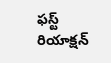ఫస్ట్‌ రియాక్షన్‌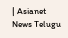| Asianet News Telugu